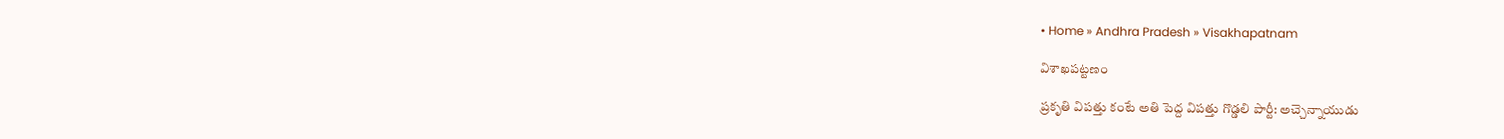• Home » Andhra Pradesh » Visakhapatnam

విశాఖపట్టణం

ప్రకృతి విపత్తు కంటే అతి పెద్ద విపత్తు గొడ్డలి పార్టీ: అచ్చెన్నాయుడు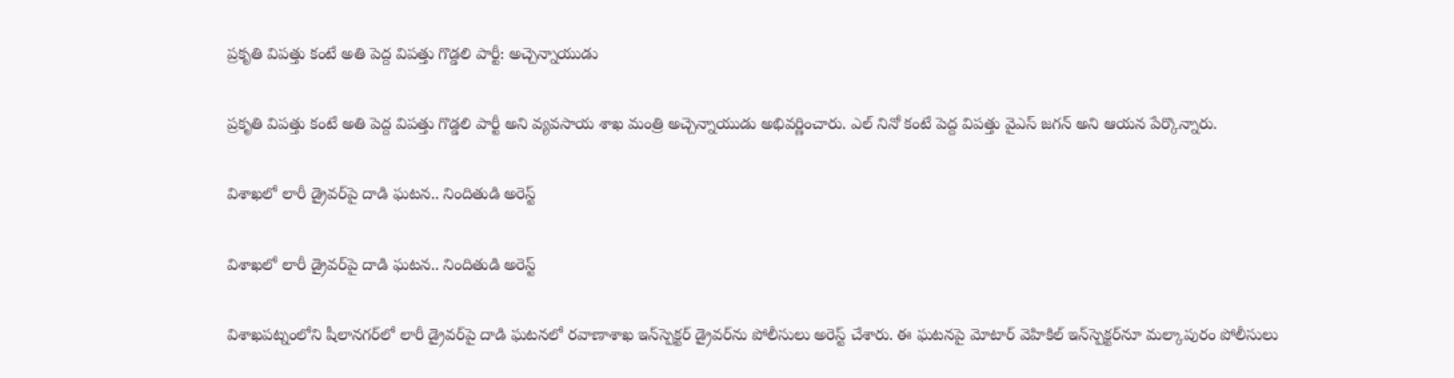ప్రకృతి విపత్తు కంటే అతి పెద్ద విపత్తు గొడ్డలి పార్టీ: అచ్చెన్నాయుడు

ప్రకృతి విపత్తు కంటే అతి పెద్ద విపత్తు గొడ్డలి పార్టీ అని వ్యవసాయ శాఖ మంత్రి అచ్చెన్నాయుడు అభివర్ణించారు. ఎల్ నినో కంటే పెద్ద విపత్తు వైఎస్ జగన్ అని ఆయన పేర్కొన్నారు.

విశాఖలో లారీ డ్రైవర్‌పై దాడి ఘటన.. నిందితుడి అరెస్ట్

విశాఖలో లారీ డ్రైవర్‌పై దాడి ఘటన.. నిందితుడి అరెస్ట్

విశాఖపట్నంలోని షీలానగర్‌లో లారీ డ్రైవర్‌పై దాడి ఘటనలో రవాణాశాఖ ఇన్‌స్పెక్టర్ డ్రైవర్‌ను పోలీసులు అరెస్ట్ చేశారు. ఈ ఘటనపై మోటార్ వెహికిల్ ఇన్‌స్పెక్టర్‌నూ మల్కాపురం పోలీసులు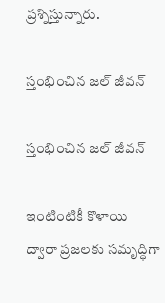ప్రశ్నిస్తున్నారు.

స్తంభించిన జల్‌ జీవన్‌

స్తంభించిన జల్‌ జీవన్‌

ఇంటింటికీ కొళాయి ద్వారా ప్రజలకు సమృద్ధిగా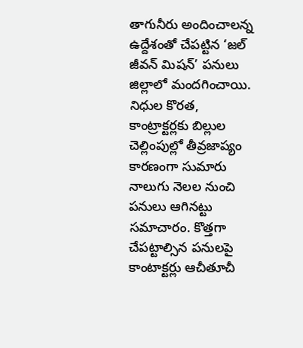తాగునీరు అందించాలన్న ఉద్దేశంతో చేపట్టిన ‘జల్‌ జీవన్‌ మిషన్‌’ పనులు జిల్లాలో మందగించాయి. నిధుల కొరత, కాంట్రాక్టర్లకు బిల్లుల చెల్లింపుల్లో తీవ్రజాప్యం కారణంగా సుమారు నాలుగు నెలల నుంచి పనులు ఆగినట్టు సమాచారం. కొత్తగా చేపట్టాల్సిన పనులపై కాంటాక్టర్లు ఆచీతూచీ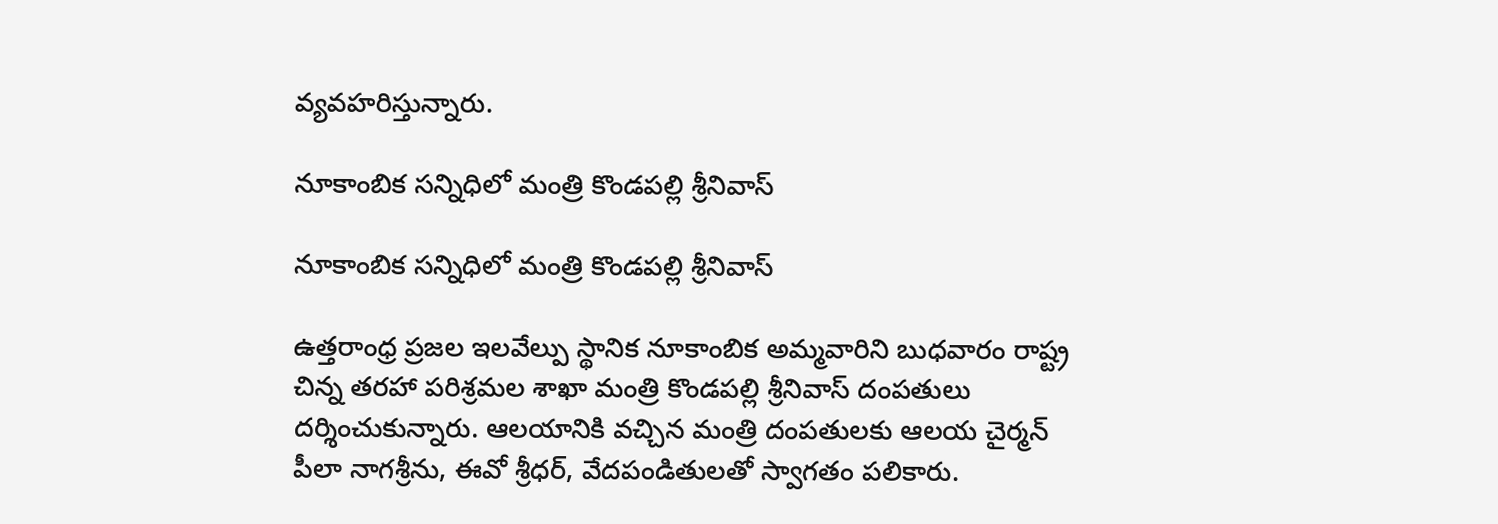వ్యవహరిస్తున్నారు.

నూకాంబిక సన్నిధిలో మంత్రి కొండపల్లి శ్రీనివాస్‌

నూకాంబిక సన్నిధిలో మంత్రి కొండపల్లి శ్రీనివాస్‌

ఉత్తరాంధ్ర ప్రజల ఇలవేల్పు స్థానిక నూకాంబిక అమ్మవారిని బుధవారం రాష్ట్ర చిన్న తరహా పరిశ్రమల శాఖా మంత్రి కొండపల్లి శ్రీనివాస్‌ దంపతులు దర్శించుకున్నారు. ఆలయానికి వచ్చిన మంత్రి దంపతులకు ఆలయ చైర్మన్‌ పీలా నాగశ్రీను, ఈవో శ్రీధర్‌, వేదపండితులతో స్వాగతం పలికారు.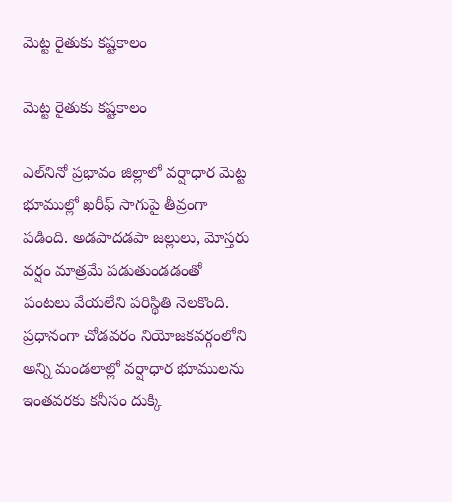మెట్ట రైతుకు కష్టకాలం

మెట్ట రైతుకు కష్టకాలం

ఎల్‌నినో ప్రభావం జిల్లాలో వర్షాధార మెట్ట భూముల్లో ఖరీఫ్‌ సాగుపై తీవ్రంగా పడింది. అడపాదడపా జల్లులు, మోస్తరు వర్షం మాత్రమే పడుతుండడంతో పంటలు వేయలేని పరిస్థితి నెలకొంది. ప్రధానంగా చోడవరం నియోజకవర్గంలోని అన్ని మండలాల్లో వర్షాధార భూములను ఇంతవరకు కనీసం దుక్కి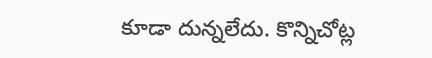కూడా దున్నలేదు. కొన్నిచోట్ల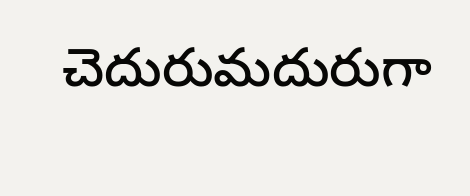చెదురుమదురుగా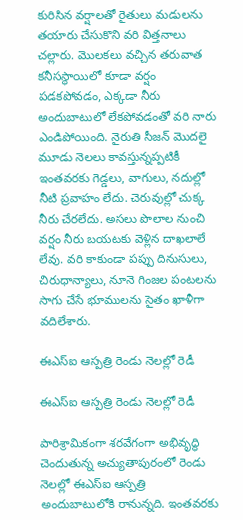కురిసిన వర్షాలతో రైతులు మడులను తయారు చేసుకొని వరి విత్తనాలు చల్లారు. మొలకలు వచ్చిన తరువాత కనీసస్థాయిలో కూడా వర్షం పడకపోవడం, ఎక్కడా నీరు అందుబాటులో లేకపోవడంతో వరి నారు ఎండిపోయింది. నైరుతి సీజన్‌ మొదలై మూడు నెలలు కావస్తున్నప్పటికీ ఇంతవరకు గెడ్డలు, వాగులు, నదుల్లో నీటి ప్రవాహం లేదు. చెరువుల్లో చుక్క నీరు చేరలేదు. అసలు పొలాల నుంచి వర్షం నీరు బయటకు వెళ్లిన దాఖలాలే లేవు. వరి కాకుండా పప్పు దినుసులు, చిరుధాన్యాలు, నూనె గింజల పంటలను సాగు చేసే భూములను సైతం ఖాళీగా వదిలేశారు.

ఈఎస్‌ఐ ఆస్పత్రి రెండు నెలల్లో రెడీ

ఈఎస్‌ఐ ఆస్పత్రి రెండు నెలల్లో రెడీ

పారిశ్రామికంగా శరవేగంగా అభివృద్ధి చెందుతున్న అచ్యుతాపురంలో రెండు నెలల్లో ఈఎస్‌ఐ ఆస్పత్రి అందుబాటులోకి రానున్నది. ఇంతవరకు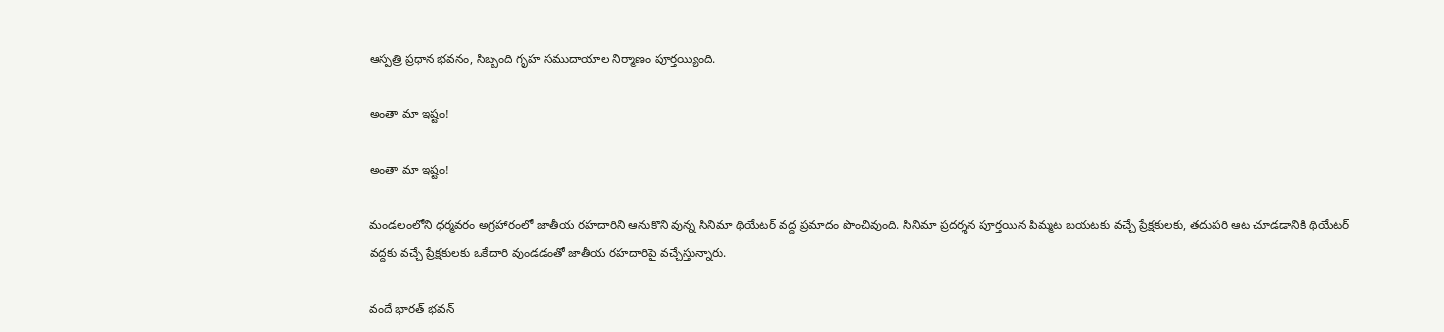ఆస్పత్రి ప్రధాన భవనం, సిబ్బంది గృహ సముదాయాల నిర్మాణం పూర్తయ్యింది.

అంతా మా ఇష్టం!

అంతా మా ఇష్టం!

మండలంలోని ధర్మవరం అగ్రహారంలో జాతీయ రహదారిని ఆనుకొని వున్న సినిమా థియేటర్‌ వద్ద ప్రమాదం పొంచివుంది. సినిమా ప్రదర్శన పూర్తయిన పిమ్మట బయటకు వచ్చే ప్రేక్షకులకు, తదుపరి ఆట చూడడానికి థియేటర్‌ వద్దకు వచ్చే ప్రేక్షకులకు ఒకేదారి వుండడంతో జాతీయ రహదారిపై వచ్చేస్తున్నారు.

వందే భారత్‌ భవన్‌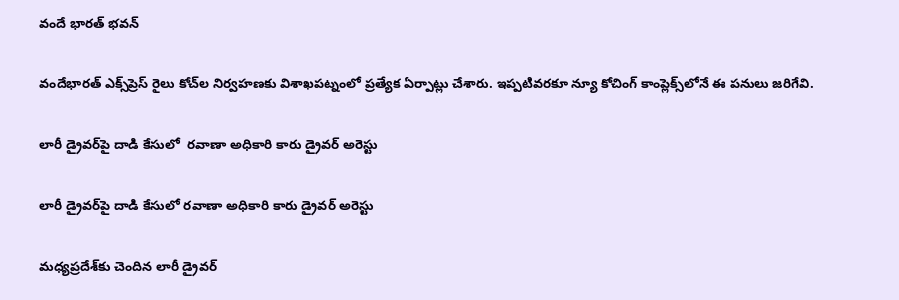వందే భారత్‌ భవన్‌

వందేభారత్‌ ఎక్స్‌ప్రెస్‌ రైలు కోచ్‌ల నిర్వహణకు విశాఖపట్నంలో ప్రత్యేక ఏర్పాట్లు చేశారు. ఇప్పటివరకూ న్యూ కోచింగ్‌ కాంప్లెక్స్‌లోనే ఈ పనులు జరిగేవి.

లారీ డ్రైవర్‌పై దాడి కేసులో  రవాణా అధికారి కారు డ్రైవర్‌ అరెస్టు

లారీ డ్రైవర్‌పై దాడి కేసులో రవాణా అధికారి కారు డ్రైవర్‌ అరెస్టు

మధ్యప్రదేశ్‌కు చెందిన లారీ డ్రైవర్‌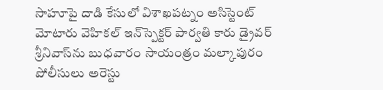సాహూపై దాడి కేసులో విశాఖపట్నం అసిస్టెంట్‌ మోటారు వెహికల్‌ ఇన్‌స్పెక్టర్‌ పార్వతి కారు డ్రైవర్‌ శ్రీనివాస్‌ను బుధవారం సాయంత్రం మల్కాపురం పోలీసులు అరెస్టు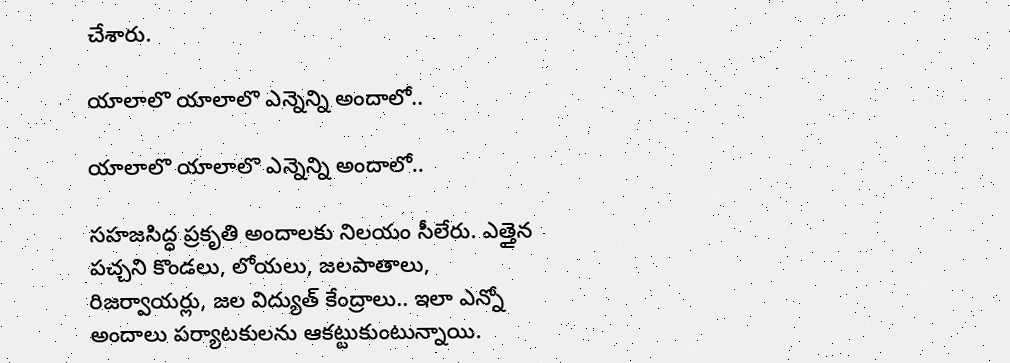చేశారు.

యాలాలొ యాలాలొ ఎన్నెన్ని అందాలో..

యాలాలొ యాలాలొ ఎన్నెన్ని అందాలో..

సహజసిద్ధ ప్రకృతి అందాలకు నిలయం సీలేరు. ఎత్తైన పచ్చని కొండలు, లోయలు, జలపాతాలు, రిజర్వాయర్లు, జల విద్యుత్‌ కేంద్రాలు.. ఇలా ఎన్నో అందాలు పర్యాటకులను ఆకట్టుకుంటున్నాయి.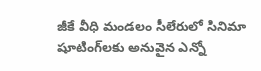జీకే వీధి మండలం సీలేరులో సినిమా షూటింగ్‌లకు అనువైన ఎన్నో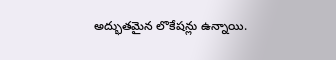అద్భుతమైన లొకేషన్లు ఉన్నాయి.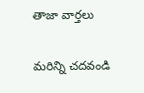తాజా వార్తలు

మరిన్ని చదవండి